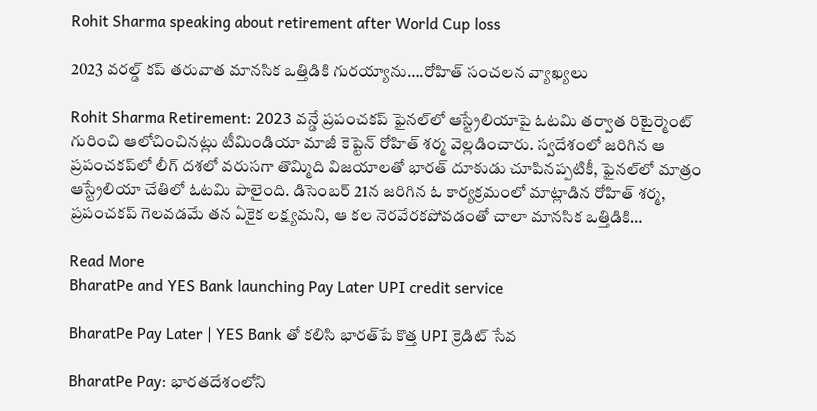Rohit Sharma speaking about retirement after World Cup loss

2023 వరల్డ్ కప్ తరువాత మానసిక ఒత్తిడికి గురయ్యాను….రోహిత్ సంచలన వ్యాఖ్యలు

Rohit Sharma Retirement: 2023 వన్డే ప్రపంచకప్ ఫైనల్‌లో ఆస్ట్రేలియాపై ఓటమి తర్వాత రిటైర్మెంట్ గురించి ఆలోచించినట్లు టీమిండియా మాజీ కెప్టెన్ రోహిత్ శర్మ వెల్లడించారు. స్వదేశంలో జరిగిన ఆ ప్రపంచకప్‌లో లీగ్ దశలో వరుసగా తొమ్మిది విజయాలతో భారత్ దూకుడు చూపినప్పటికీ, ఫైనల్‌లో మాత్రం ఆస్ట్రేలియా చేతిలో ఓటమి పాలైంది. డిసెంబర్ 21న జరిగిన ఓ కార్యక్రమంలో మాట్లాడిన రోహిత్ శర్మ, ప్రపంచకప్ గెలవడమే తన ఏకైక లక్ష్యమని, ఆ కల నెరవేరకపోవడంతో చాలా మానసిక ఒత్తిడికి…

Read More
BharatPe and YES Bank launching Pay Later UPI credit service

BharatPe Pay Later | YES Bank తో కలిసి భారత్‌పే కొత్త UPI క్రెడిట్ సేవ

BharatPe Pay: భారతదేశంలోని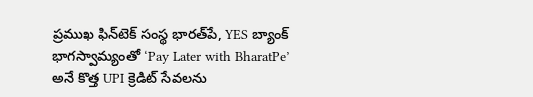ప్రముఖ ఫిన్‌టెక్ సంస్థ భారత్‌పే, YES బ్యాంక్ భాగస్వామ్యంతో ‘Pay Later with BharatPe’ అనే కొత్త UPI క్రెడిట్ సేవలను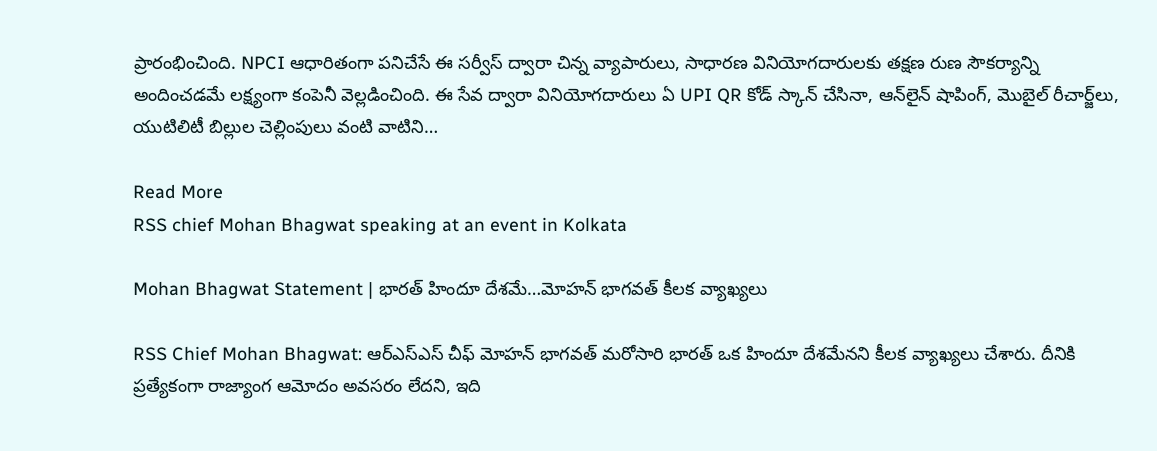ప్రారంభించింది. NPCI ఆధారితంగా పనిచేసే ఈ సర్వీస్ ద్వారా చిన్న వ్యాపారులు, సాధారణ వినియోగదారులకు తక్షణ రుణ సౌకర్యాన్ని అందించడమే లక్ష్యంగా కంపెనీ వెల్లడించింది. ఈ సేవ ద్వారా వినియోగదారులు ఏ UPI QR కోడ్ స్కాన్ చేసినా, ఆన్‌లైన్ షాపింగ్, మొబైల్ రీచార్జ్‌లు, యుటిలిటీ బిల్లుల చెల్లింపులు వంటి వాటిని…

Read More
RSS chief Mohan Bhagwat speaking at an event in Kolkata

Mohan Bhagwat Statement | భారత్ హిందూ దేశమే…మోహన్ భాగవత్ కీలక వ్యాఖ్యలు

RSS Chief Mohan Bhagwat: ఆర్‌ఎస్‌ఎస్‌ చీఫ్‌ మోహన్ భాగవత్ మరోసారి భారత్ ఒక హిందూ దేశమేనని కీలక వ్యాఖ్యలు చేశారు. దీనికి ప్రత్యేకంగా రాజ్యాంగ ఆమోదం అవసరం లేదని, ఇది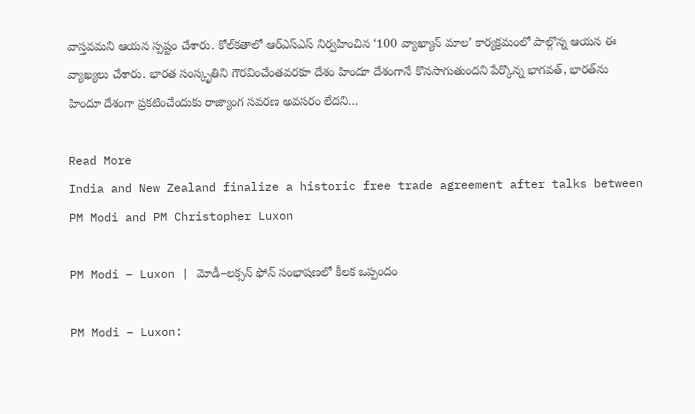వాస్తవమని ఆయన స్పష్టం చేశారు. కోల్‌కతాలో ఆర్‌ఎస్‌ఎస్‌ నిర్వహించిన ‘100 వ్యాఖ్యాన్ మాల’ కార్యక్రమంలో పాల్గొన్న ఆయన ఈ వ్యాఖ్యలు చేశారు. భారత సంస్కృతిని గౌరవించేంతవరకూ దేశం హిందూ దేశంగానే కొనసాగుతుందని పేర్కొన్న భాగవత్‌, భారత్‌ను హిందూ దేశంగా ప్రకటించేందుకు రాజ్యాంగ సవరణ అవసరం లేదని…

Read More
India and New Zealand finalize a historic free trade agreement after talks between PM Modi and PM Christopher Luxon

PM Modi – Luxon | మోడీ–లక్సన్ ఫోన్ సంభాషణలో కీలక ఒప్పందం

PM Modi – Luxon: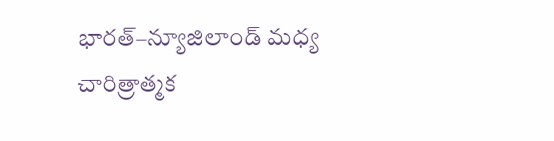భారత్–న్యూజిలాండ్ మధ్య చారిత్రాత్మక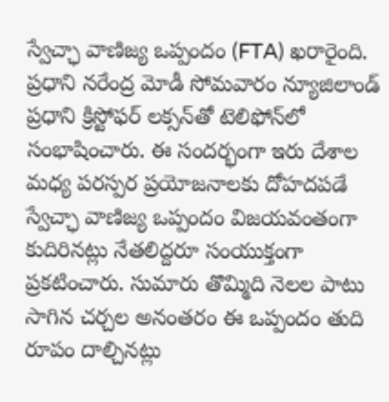స్వేచ్ఛా వాణిజ్య ఒప్పందం (FTA) ఖరారైంది. ప్రధాని నరేంద్ర మోడీ సోమవారం న్యూజిలాండ్ ప్రధాని క్రిస్టోఫర్ లక్సన్‌తో టెలిఫోన్‌లో సంభాషించారు. ఈ సందర్భంగా ఇరు దేశాల మధ్య పరస్పర ప్రయోజనాలకు దోహదపడే స్వేచ్ఛా వాణిజ్య ఒప్పందం విజయవంతంగా కుదిరినట్లు నేతలిద్దరూ సంయుక్తంగా ప్రకటించారు. సుమారు తొమ్మిది నెలల పాటు సాగిన చర్చల అనంతరం ఈ ఒప్పందం తుది రూపం దాల్చినట్లు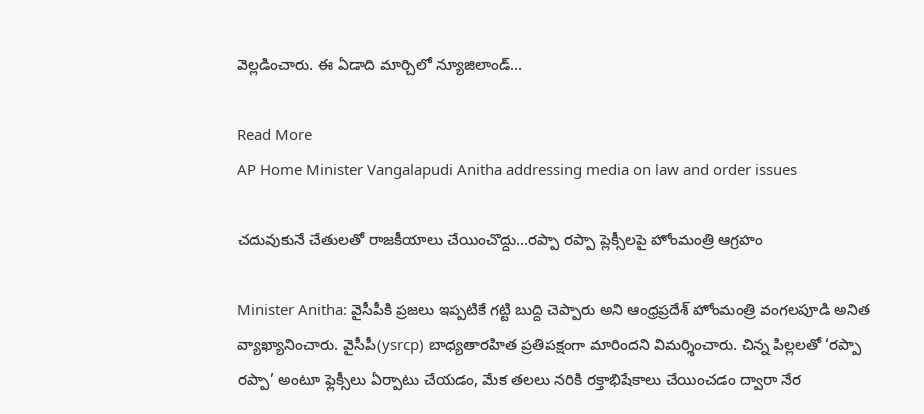వెల్లడించారు. ఈ ఏడాది మార్చిలో న్యూజిలాండ్…

Read More
AP Home Minister Vangalapudi Anitha addressing media on law and order issues

చదువుకునే చేతులతో రాజకీయాలు చేయించొద్దు…రప్పా రప్పా ప్లెక్సీలపై హోంమంత్రి ఆగ్రహం

Minister Anitha: వైసీపీకి ప్రజలు ఇప్పటికే గట్టి బుద్ది చెప్పారు అని ఆంధ్రప్రదేశ్ హోంమంత్రి వంగలపూడి అనిత వ్యాఖ్యానించారు. వైసీపీ(ysrcp) బాధ్యతారహిత ప్రతిపక్షంగా మారిందని విమర్శించారు. చిన్న పిల్లలతో ‘రప్పా రప్పా’ అంటూ ఫ్లెక్సీలు ఏర్పాటు చేయడం, మేక తలలు నరికి రక్తాభిషేకాలు చేయించడం ద్వారా నేర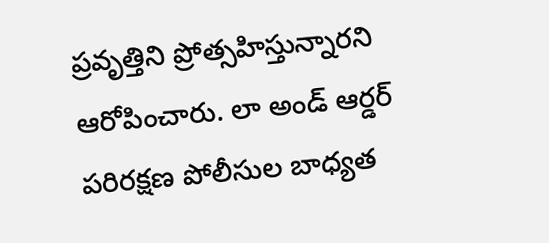ప్రవృత్తిని ప్రోత్సహిస్తున్నారని ఆరోపించారు. లా అండ్ ఆర్డర్ పరిరక్షణ పోలీసుల బాధ్యత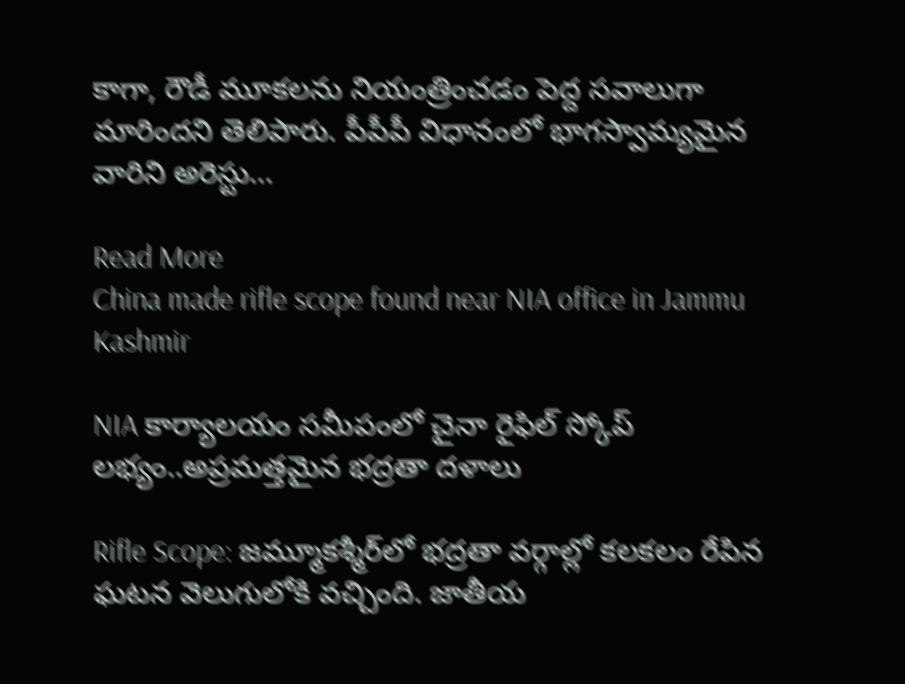కాగా, రౌడీ మూకలను నియంత్రించడం పెద్ద సవాలుగా మారిందని తెలిపారు. పీపీపీ విధానంలో భాగస్వామ్యమైన వారిని అరెస్టు…

Read More
China made rifle scope found near NIA office in Jammu Kashmir

NIA కార్యాలయం సమీపంలో చైనా రైఫిల్ స్కోప్ లభ్యం..అప్రమత్తమైన భద్రతా దళాలు

Rifle Scope: జమ్మూకశ్మీర్‌లో భద్రతా వర్గాల్లో కలకలం రేపిన ఘటన వెలుగులోకి వచ్చింది. జాతీయ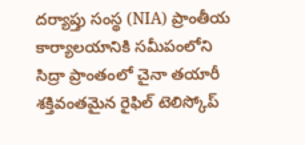దర్యాప్తు సంస్థ (NIA) ప్రాంతీయ కార్యాలయానికి సమీపంలోని సిద్రా ప్రాంతంలో చైనా తయారీ శక్తివంతమైన రైఫిల్ టెలిస్కోప్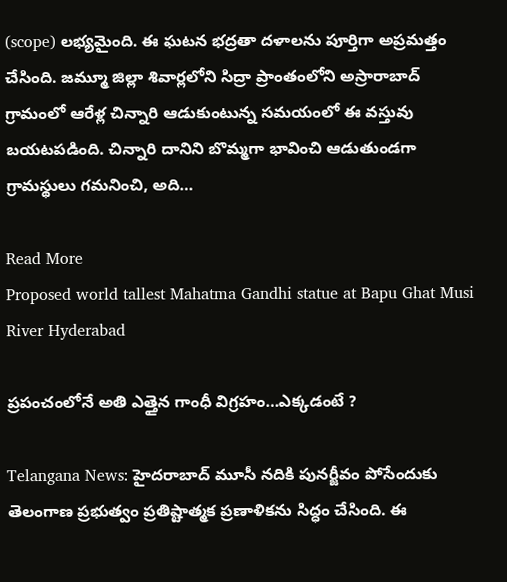(scope) లభ్యమైంది. ఈ ఘటన భద్రతా దళాలను పూర్తిగా అప్రమత్తం చేసింది. జమ్మూ జిల్లా శివార్లలోని సిద్రా ప్రాంతంలోని అస్రారాబాద్ గ్రామంలో ఆరేళ్ల చిన్నారి ఆడుకుంటున్న సమయంలో ఈ వస్తువు బయటపడింది. చిన్నారి దానిని బొమ్మగా భావించి ఆడుతుండగా గ్రామస్థులు గమనించి, అది…

Read More
Proposed world tallest Mahatma Gandhi statue at Bapu Ghat Musi River Hyderabad

ప్రపంచంలోనే అతి ఎత్తైన గాంధీ విగ్రహం…ఎక్కడంటే ?

Telangana News: హైదరాబాద్‌ మూసీ నదికి పునర్జీవం పోసేందుకు తెలంగాణ ప్రభుత్వం ప్రతిష్టాత్మక ప్రణాళికను సిద్ధం చేసింది. ఈ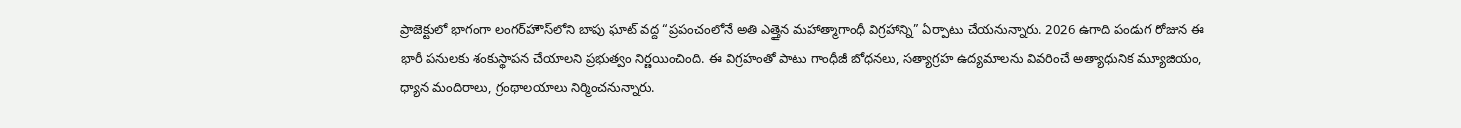ప్రాజెక్టులో భాగంగా లంగర్‌హౌస్‌లోని బాపు ఘాట్‌ వద్ద “ప్రపంచంలోనే అతి ఎత్తైన మహాత్మాగాంధీ విగ్రహాన్ని” ఏర్పాటు చేయనున్నారు. 2026 ఉగాది పండుగ రోజున ఈ భారీ పనులకు శంకుస్థాపన చేయాలని ప్రభుత్వం నిర్ణయించింది. ఈ విగ్రహంతో పాటు గాంధీజీ బోధనలు, సత్యాగ్రహ ఉద్యమాలను వివరించే అత్యాధునిక మ్యూజియం, ధ్యాన మందిరాలు, గ్రంథాలయాలు నిర్మించనున్నారు.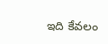ఇది కేవలం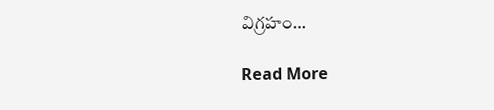విగ్రహం…

Read More